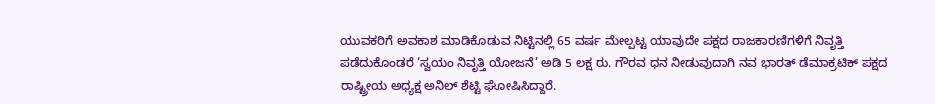ಯುವಕರಿಗೆ ಅವಕಾಶ ಮಾಡಿಕೊಡುವ ನಿಟ್ಟಿನಲ್ಲಿ 65 ವರ್ಷ ಮೇಲ್ಪಟ್ಟ ಯಾವುದೇ ಪಕ್ಷದ ರಾಜಕಾರಣಿಗಳಿಗೆ ನಿವೃತ್ತಿ ಪಡೆದುಕೊಂಡರೆ ‘ಸ್ವಯಂ ನಿವೃತ್ತಿ ಯೋಜನೆ’ ಅಡಿ 5 ಲಕ್ಷ ರು. ಗೌರವ ಧನ ನೀಡುವುದಾಗಿ ನವ ಭಾರತ್ ಡೆಮಾಕ್ರಟಿಕ್ ಪಕ್ಷದ ರಾಷ್ಟ್ರೀಯ ಅಧ್ಯಕ್ಷ ಅನಿಲ್ ಶೆಟ್ಟಿ ಘೋಷಿಸಿದ್ದಾರೆ.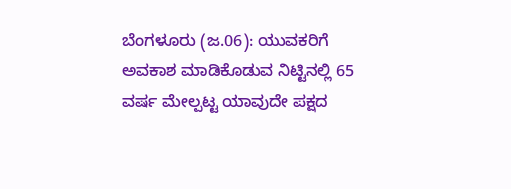ಬೆಂಗಳೂರು (ಜ.06): ಯುವಕರಿಗೆ ಅವಕಾಶ ಮಾಡಿಕೊಡುವ ನಿಟ್ಟಿನಲ್ಲಿ 65 ವರ್ಷ ಮೇಲ್ಪಟ್ಟ ಯಾವುದೇ ಪಕ್ಷದ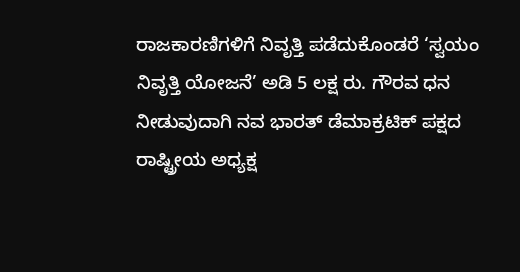ರಾಜಕಾರಣಿಗಳಿಗೆ ನಿವೃತ್ತಿ ಪಡೆದುಕೊಂಡರೆ ‘ಸ್ವಯಂ ನಿವೃತ್ತಿ ಯೋಜನೆ’ ಅಡಿ 5 ಲಕ್ಷ ರು. ಗೌರವ ಧನ ನೀಡುವುದಾಗಿ ನವ ಭಾರತ್ ಡೆಮಾಕ್ರಟಿಕ್ ಪಕ್ಷದ ರಾಷ್ಟ್ರೀಯ ಅಧ್ಯಕ್ಷ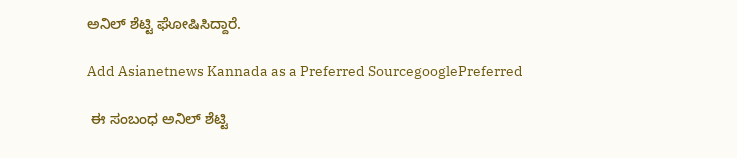ಅನಿಲ್ ಶೆಟ್ಟಿ ಘೋಷಿಸಿದ್ದಾರೆ.

Add Asianetnews Kannada as a Preferred SourcegooglePreferred

 ಈ ಸಂಬಂಧ ಅನಿಲ್ ಶೆಟ್ಟಿ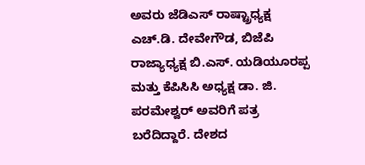ಅವರು ಜೆಡಿಎಸ್ ರಾಷ್ಟ್ರಾಧ್ಯಕ್ಷ ಎಚ್.ಡಿ. ದೇವೇಗೌಡ, ಬಿಜೆಪಿ ರಾಜ್ಯಾಧ್ಯಕ್ಷ ಬಿ.ಎಸ್. ಯಡಿಯೂರಪ್ಪ ಮತ್ತು ಕೆಪಿಸಿಸಿ ಅಧ್ಯಕ್ಷ ಡಾ. ಜಿ. ಪರಮೇಶ್ವರ್ ಅವರಿಗೆ ಪತ್ರ ಬರೆದಿದ್ದಾರೆ. ದೇಶದ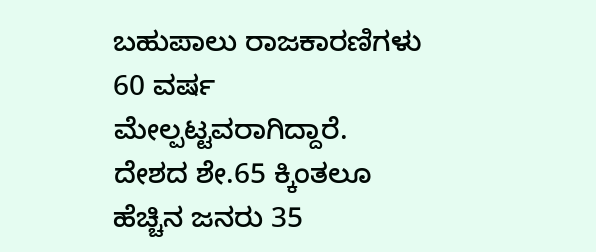ಬಹುಪಾಲು ರಾಜಕಾರಣಿಗಳು 60 ವರ್ಷ ಮೇಲ್ಪಟ್ಟವರಾಗಿದ್ದಾರೆ. ದೇಶದ ಶೇ.65 ಕ್ಕಿಂತಲೂ ಹೆಚ್ಚಿನ ಜನರು 35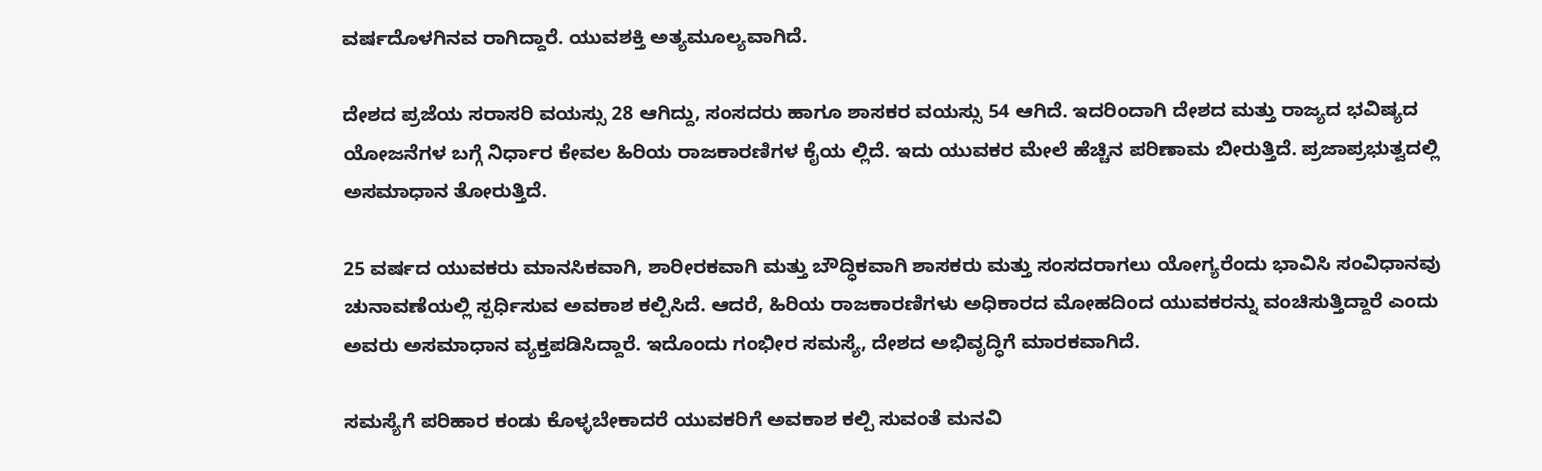ವರ್ಷದೊಳಗಿನವ ರಾಗಿದ್ದಾರೆ. ಯುವಶಕ್ತಿ ಅತ್ಯಮೂಲ್ಯವಾಗಿದೆ.

ದೇಶದ ಪ್ರಜೆಯ ಸರಾಸರಿ ವಯಸ್ಸು 28 ಆಗಿದ್ದು, ಸಂಸದರು ಹಾಗೂ ಶಾಸಕರ ವಯಸ್ಸು 54 ಆಗಿದೆ. ಇದರಿಂದಾಗಿ ದೇಶದ ಮತ್ತು ರಾಜ್ಯದ ಭವಿಷ್ಯದ ಯೋಜನೆಗಳ ಬಗ್ಗೆ ನಿರ್ಧಾರ ಕೇವಲ ಹಿರಿಯ ರಾಜಕಾರಣಿಗಳ ಕೈಯ ಲ್ಲಿದೆ. ಇದು ಯುವಕರ ಮೇಲೆ ಹೆಚ್ಚಿನ ಪರಿಣಾಮ ಬೀರುತ್ತಿದೆ. ಪ್ರಜಾಪ್ರಭುತ್ವದಲ್ಲಿ ಅಸಮಾಧಾನ ತೋರುತ್ತಿದೆ.

25 ವರ್ಷದ ಯುವಕರು ಮಾನಸಿಕವಾಗಿ, ಶಾರೀರಕವಾಗಿ ಮತ್ತು ಬೌದ್ಧಿಕವಾಗಿ ಶಾಸಕರು ಮತ್ತು ಸಂಸದರಾಗಲು ಯೋಗ್ಯರೆಂದು ಭಾವಿಸಿ ಸಂವಿಧಾನವು ಚುನಾವಣೆಯಲ್ಲಿ ಸ್ಪರ್ಧಿಸುವ ಅವಕಾಶ ಕಲ್ಪಿಸಿದೆ. ಆದರೆ, ಹಿರಿಯ ರಾಜಕಾರಣಿಗಳು ಅಧಿಕಾರದ ಮೋಹದಿಂದ ಯುವಕರನ್ನು ವಂಚಿಸುತ್ತಿದ್ದಾರೆ ಎಂದು ಅವರು ಅಸಮಾಧಾನ ವ್ಯಕ್ತಪಡಿಸಿದ್ದಾರೆ. ಇದೊಂದು ಗಂಭೀರ ಸಮಸ್ಯೆ, ದೇಶದ ಅಭಿವೃದ್ಧಿಗೆ ಮಾರಕವಾಗಿದೆ.

ಸಮಸ್ಯೆಗೆ ಪರಿಹಾರ ಕಂಡು ಕೊಳ್ಳಬೇಕಾದರೆ ಯುವಕರಿಗೆ ಅವಕಾಶ ಕಲ್ಪಿ ಸುವಂತೆ ಮನವಿ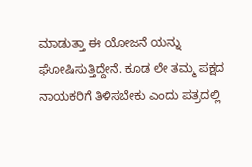ಮಾಡುತ್ತಾ ಈ ಯೋಜನೆ ಯನ್ನು ಘೋಷಿಸುತ್ತಿದ್ದೇನೆ. ಕೂಡ ಲೇ ತಮ್ಮ ಪಕ್ಷದ ನಾಯಕರಿಗೆ ತಿಳಿಸಬೇಕು ಎಂದು ಪತ್ರದಲ್ಲಿ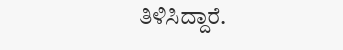ತಿಳಿಸಿದ್ದಾರೆ.